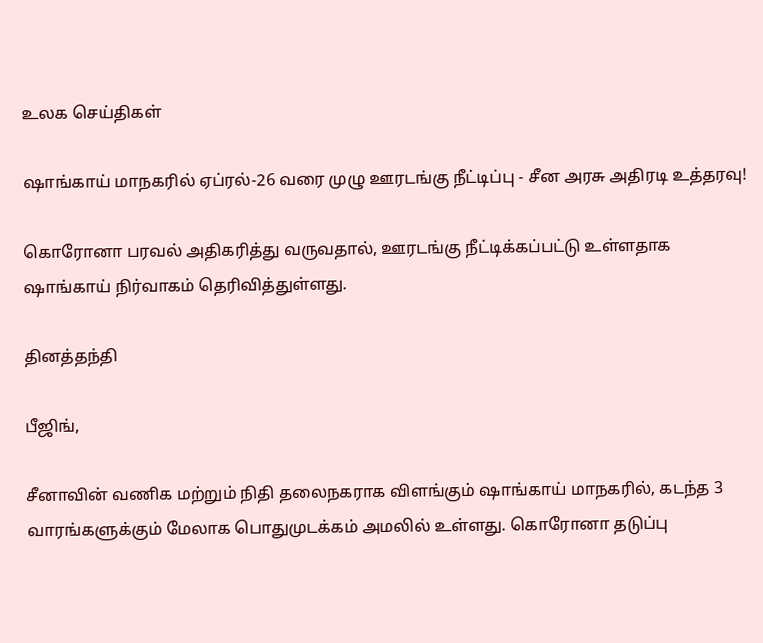உலக செய்திகள்

ஷாங்காய் மாநகரில் ஏப்ரல்-26 வரை முழு ஊரடங்கு நீட்டிப்பு - சீன அரசு அதிரடி உத்தரவு!

கொரோனா பரவல் அதிகரித்து வருவதால், ஊரடங்கு நீட்டிக்கப்பட்டு உள்ளதாக ஷாங்காய் நிர்வாகம் தெரிவித்துள்ளது.

தினத்தந்தி

பீஜிங்,

சீனாவின் வணிக மற்றும் நிதி தலைநகராக விளங்கும் ஷாங்காய் மாநகரில், கடந்த 3 வாரங்களுக்கும் மேலாக பொதுமுடக்கம் அமலில் உள்ளது. கொரோனா தடுப்பு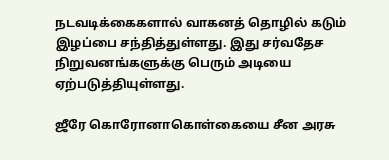நடவடிக்கைகளால் வாகனத் தொழில் கடும் இழப்பை சந்தித்துள்ளது. இது சர்வதேச நிறுவனங்களுக்கு பெரும் அடியை ஏற்படுத்தியுள்ளது.

ஜீரே கொரோனாகொள்கையை சீன அரசு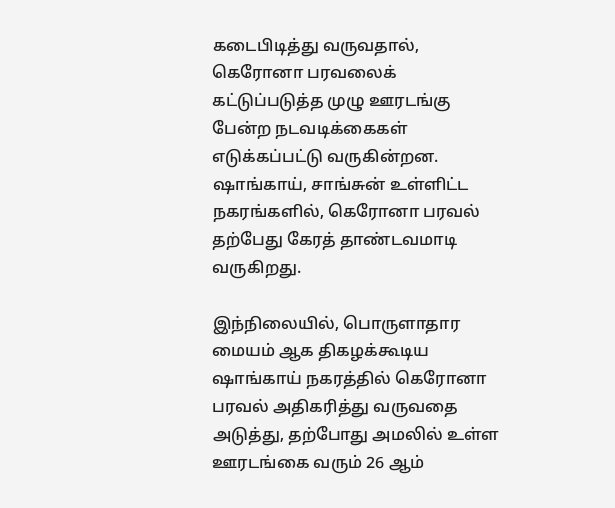கடைபிடித்து வருவதால், கெரோனா பரவலைக் கட்டுப்படுத்த முழு ஊரடங்கு பேன்ற நடவடிக்கைகள் எடுக்கப்பட்டு வருகின்றன. ஷாங்காய், சாங்சுன் உள்ளிட்ட நகரங்களில், கெரோனா பரவல் தற்பேது கேரத் தாண்டவமாடி வருகிறது.

இந்நிலையில், பொருளாதார மையம் ஆக திகழக்கூடிய ஷாங்காய் நகரத்தில் கெரோனா பரவல் அதிகரித்து வருவதை அடுத்து, தற்போது அமலில் உள்ள ஊரடங்கை வரும் 26 ஆம்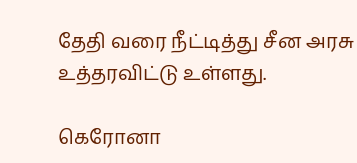தேதி வரை நீட்டித்து சீன அரசு உத்தரவிட்டு உள்ளது.

கெரோனா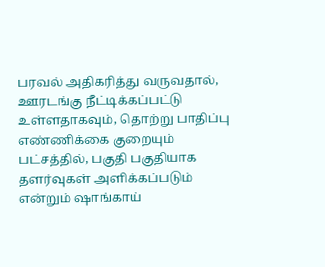பரவல் அதிகரித்து வருவதால், ஊரடங்கு நீட்டிக்கப்பட்டு உள்ளதாகவும், தொற்று பாதிப்பு எண்ணிக்கை குறையும் பட்சத்தில், பகுதி பகுதியாக தளர்வுகள் அளிக்கப்படும் என்றும் ஷாங்காய்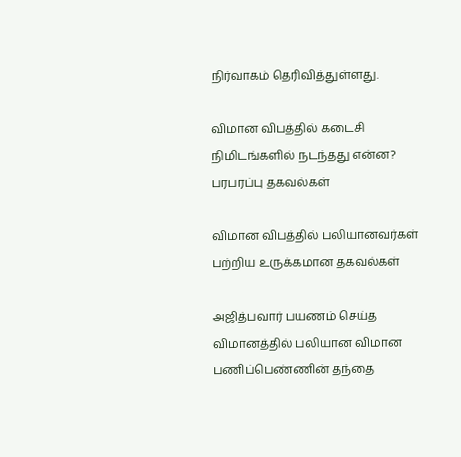நிர்வாகம் தெரிவித்துள்ளது.

விமான விபத்தில் கடைசி நிமிடங்களில் நடந்தது என்ன? பரபரப்பு தகவல்கள்

விமான விபத்தில் பலியானவர்கள் பற்றிய உருக்கமான தகவல்கள்

அஜித்பவார் பயணம் செய்த விமானத்தில் பலியான விமான பணிப்பெண்ணின் தந்தை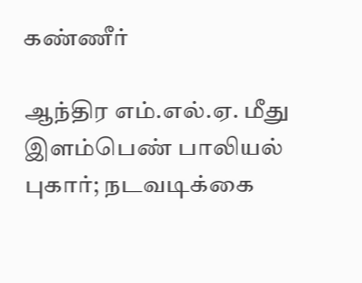கண்ணீர்

ஆந்திர எம்.எல்.ஏ. மீது இளம்பெண் பாலியல் புகார்; நடவடிக்கை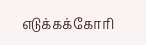எடுக்கக்கோரி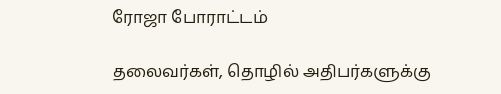ரோஜா போராட்டம்

தலைவர்கள், தொழில் அதிபர்களுக்கு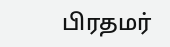பிரதமர்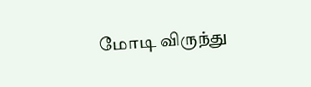மோடி விருந்து